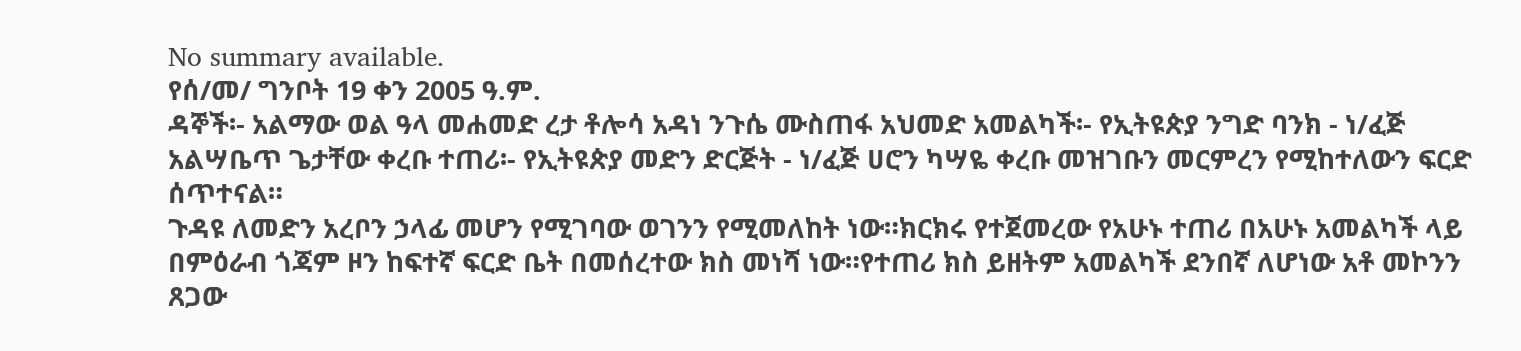No summary available.
የሰ/መ/ ግንቦት 19 ቀን 2005 ዓ.ም.
ዳኞች፡- አልማው ወል ዓላ መሐመድ ረታ ቶሎሳ አዳነ ንጉሴ ሙስጠፋ አህመድ አመልካች፡- የኢትዩጵያ ንግድ ባንክ - ነ/ፈጅ አልሣቤጥ ጌታቸው ቀረቡ ተጠሪ፡- የኢትዩጵያ መድን ድርጅት - ነ/ፈጅ ሀሮን ካሣዬ ቀረቡ መዝገቡን መርምረን የሚከተለውን ፍርድ ሰጥተናል።
ጉዳዩ ለመድን አረቦን ኃላፊ መሆን የሚገባው ወገንን የሚመለከት ነው።ክርክሩ የተጀመረው የአሁኑ ተጠሪ በአሁኑ አመልካች ላይ በምዕራብ ጎጃም ዞን ከፍተኛ ፍርድ ቤት በመሰረተው ክስ መነሻ ነው።የተጠሪ ክስ ይዘትም አመልካች ደንበኛ ለሆነው አቶ መኮንን ጸጋው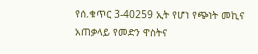የሰ.ቁጥር 3-40259 ኢት የሆነ የጭነት መኪና አጠቃላይ የመድን ዋስትና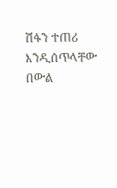ሽፋን ተጠሪ እንዲሰጥላቸው በውል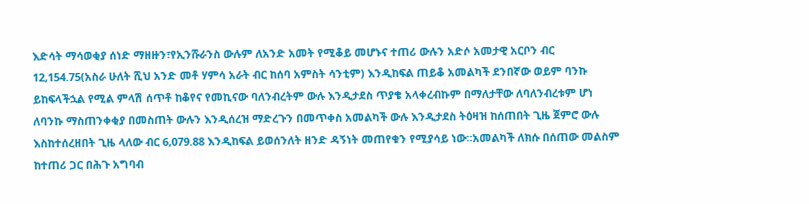እድሳት ማሳወቂያ ሰነድ ማዘዙን፣የኢንሹራንስ ውሉም ለአንድ አመት የሚቆይ መሆኑና ተጠሪ ውሉን አድሶ አመታዊ አርቦን ብር 12,154.75(አስራ ሁለት ሺህ አንድ መቶ ሃምሳ አራት ብር ከሰባ አምስት ሳንቲም) እንዲከፍል ጠይቆ አመልካች ደንበኛው ወይም ባንኩ ይከፍላችኋል የሚል ምላሽ ሰጥቶ ከቆየና የመኪናው ባለንብረትም ውሉ እንዲታደስ ጥያቄ አላቀረብኩም በማለታቸው ለባለንብረቱም ሆነ ለባንኩ ማስጠንቀቂያ በመስጠት ውሉን እንዲሰረዝ ማድረጉን በመጥቀስ አመልካች ውሉ እንዲታደስ ትዕዛዝ ከሰጠበት ጊዜ ጀምሮ ውሉ እስከተሰረዘበት ጊዜ ላለው ብር 6,079.88 እንዲከፍል ይወሰንለት ዘንድ ዳኝነት መጠየቁን የሚያሳይ ነው።አመልካች ለክሱ በሰጠው መልስም ከተጠሪ ጋር በሕጉ አግባብ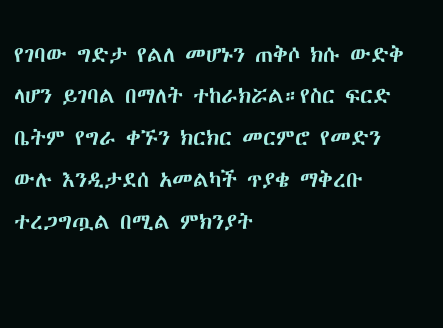የገባው ግድታ የልለ መሆኑን ጠቅሶ ክሱ ውድቅ ላሆን ይገባል በማለት ተከራክሯል።የስር ፍርድ ቤትም የግራ ቀኙን ክርክር መርምሮ የመድን ውሉ እንዲታደሰ አመልካች ጥያቄ ማቅረቡ ተረጋግጧል በሚል ምክንያት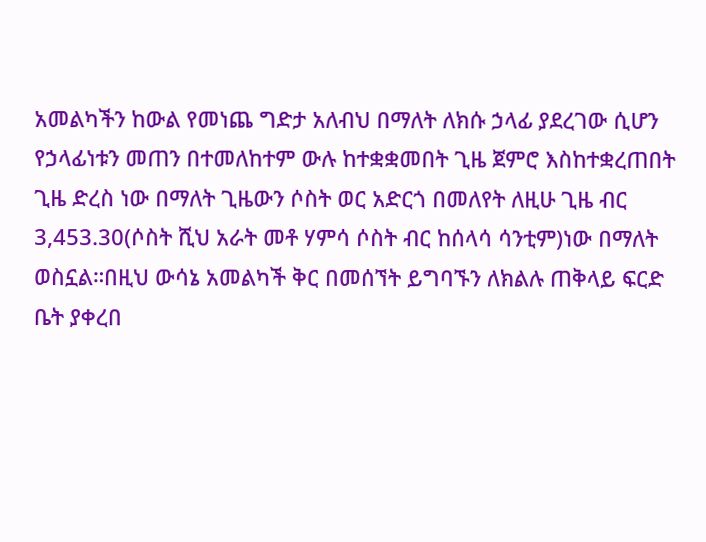አመልካችን ከውል የመነጨ ግድታ አለብህ በማለት ለክሱ ኃላፊ ያደረገው ሲሆን የኃላፊነቱን መጠን በተመለከተም ውሉ ከተቋቋመበት ጊዜ ጀምሮ እስከተቋረጠበት ጊዜ ድረስ ነው በማለት ጊዜውን ሶስት ወር አድርጎ በመለየት ለዚሁ ጊዜ ብር 3,453.30(ሶስት ሺህ አራት መቶ ሃምሳ ሶስት ብር ከሰላሳ ሳንቲም)ነው በማለት ወስኗል።በዚህ ውሳኔ አመልካች ቅር በመሰኘት ይግባኙን ለክልሉ ጠቅላይ ፍርድ ቤት ያቀረበ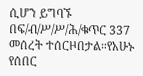ሲሆን ይግባኙ በፍ/ብ/ሥ/ሥ/ሕ/ቁጥር 337 መሰረት ተሰርዞበታል።የአሁኑ የሰበር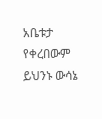አቤቱታ የቀረበውም ይህንኑ ውሳኔ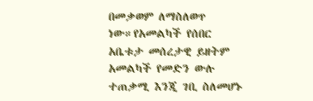በመቃወም ለማስለወጥ ነው።የአመልካች የሰበር አቤቱታ መሰረታዊ ይዘትም አመልካች የመድን ውሉ ተጠቃሚ እንጂ ገቢ ስለመሆኑ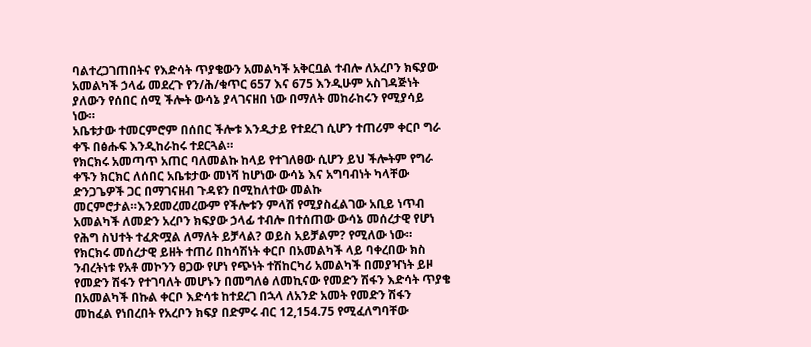ባልተረጋገጠበትና የእድሳት ጥያቄውን አመልካች አቅርቧል ተብሎ ለአረቦን ክፍያው አመልካች ኃላፊ መደረጉ የን/ሕ/ቁጥር 657 እና 675 እንዲሁም አስገዳጅነት ያለውን የሰበር ሰሚ ችሎት ውሳኔ ያላገናዘበ ነው በማለት መከራከሩን የሚያሳይ ነው።
አቤቱታው ተመርምሮም በሰበር ችሎቱ እንዲታይ የተደረገ ሲሆን ተጠሪም ቀርቦ ግራ ቀኙ በፅሑፍ እንዲከራከሩ ተደርጓል።
የክርክሩ አመጣጥ አጠር ባለመልኩ ከላይ የተገለፀው ሲሆን ይህ ችሎትም የግራ ቀኙን ክርክር ለሰበር አቤቱታው መነሻ ከሆነው ውሳኔ እና አግባብነት ካላቸው ድንጋጌዎች ጋር በማገናዘብ ጉዳዩን በሚከለተው መልኩ መርምሮታል።እንደመረመረውም የችሎቱን ምላሽ የሚያስፈልገው አቢይ ነጥብ አመልካች ለመድን አረቦን ክፍያው ኃላፊ ተብሎ በተሰጠው ውሳኔ መሰረታዊ የሆነ የሕግ ስህተት ተፈጽሟል ለማለት ይቻላል? ወይስ አይቻልም? የሚለው ነው።
የክርክሩ መሰረታዊ ይዘት ተጠሪ በከሳሽነት ቀርቦ በአመልካች ላይ ባቀረበው ክስ ንብረትነቱ የአቶ መኮንን ፀጋው የሆነ የጭነት ተሽከርካሪ አመልካች በመያዣነት ይዞ የመድን ሽፋን የተገባለት መሆኑን በመግለፅ ለመኪናው የመድን ሽፋን እድሳት ጥያቄ በአመልካች በኩል ቀርቦ እድሳቱ ከተደረገ በኋላ ለአንድ አመት የመድን ሽፋን መከፈል የነበረበት የአረቦን ክፍያ በድምሩ ብር 12,154.75 የሚፈለግባቸው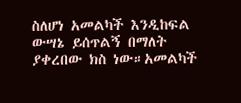ስለሆነ አመልካች እንዲከፍል ውሣኔ ይሰጥልኝ በማለት ያቀረበው ክስ ነው።አመልካች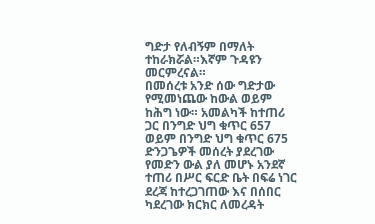ግድታ የለብኝም በማለት ተከራክሯል።እኛም ጉዳዩን መርምረናል።
በመሰረቱ አንድ ሰው ግድታው የሚመነጨው ከውል ወይም ከሕግ ነው። አመልካች ከተጠሪ ጋር በንግድ ህግ ቁጥር 657 ወይም በንግድ ህግ ቁጥር 675 ድንጋጌዎች መሰረት ያደረገው የመድን ውል ያለ መሆኑ አንደኛ ተጠሪ በሥር ፍርድ ቤት በፍሬ ነገር ደረጃ ከተረጋገጠው እና በሰበር ካደረገው ክርክር ለመረዳት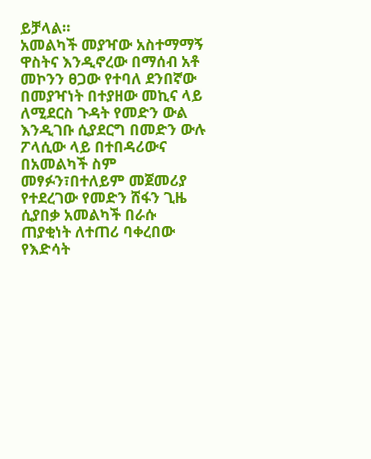ይቻላል።
አመልካች መያዣው አስተማማኝ ዋስትና እንዲኖረው በማሰብ አቶ መኮንን ፀጋው የተባለ ደንበኛው በመያዣነት በተያዘው መኪና ላይ ለሚደርስ ጉዳት የመድን ውል እንዲገቡ ሲያደርግ በመድን ውሉ ፖላሲው ላይ በተበዳሪውና በአመልካች ስም መፃፉን፣በተለይም መጀመሪያ የተደረገው የመድን ሸፋን ጊዜ ሲያበቃ አመልካች በራሱ ጠያቂነት ለተጠሪ ባቀረበው የእድሳት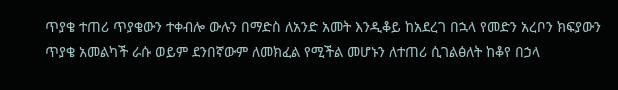ጥያቄ ተጠሪ ጥያቄውን ተቀብሎ ውሉን በማድስ ለአንድ አመት እንዲቆይ ከአደረገ በኋላ የመድን አረቦን ክፍያውን ጥያቄ አመልካች ራሱ ወይም ደንበኛውም ለመክፈል የሚችል መሆኑን ለተጠሪ ሲገልፅለት ከቆየ በኃላ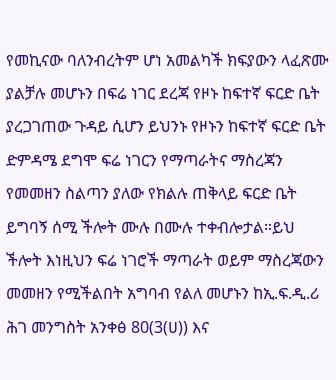የመኪናው ባለንብረትም ሆነ አመልካች ክፍያውን ላፈጽሙ ያልቻሉ መሆኑን በፍሬ ነገር ደረጃ የዞኑ ከፍተኛ ፍርድ ቤት ያረጋገጠው ጉዳይ ሲሆን ይህንኑ የዞኑን ከፍተኛ ፍርድ ቤት ድምዳሜ ደግሞ ፍሬ ነገርን የማጣራትና ማስረጃን የመመዘን ስልጣን ያለው የክልሉ ጠቅላይ ፍርድ ቤት ይግባኝ ሰሚ ችሎት ሙሉ በሙሉ ተቀብሎታል።ይህ ችሎት እነዚህን ፍሬ ነገሮች ማጣራት ወይም ማስረጃውን መመዘን የሚችልበት አግባብ የልለ መሆኑን ከኢ.ፍ.ዲ.ሪ ሕገ መንግስት አንቀፅ 80(3(ሀ)) እና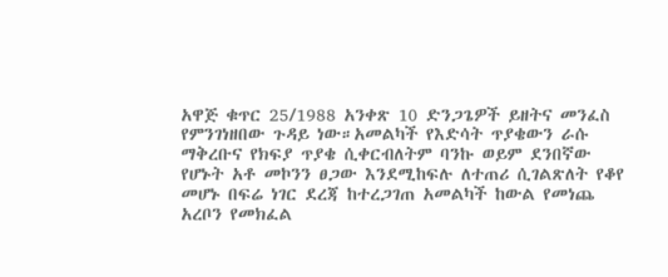አዋጅ ቁጥር 25/1988 አንቀጽ 10 ድንጋጌዎች ይዘትና መንፈስ የምንገነዘበው ጉዳይ ነው።አመልካች የእድሳት ጥያቄውን ራሱ ማቅረቡና የክፍያ ጥያቄ ሲቀርብለትም ባንኩ ወይም ደንበኛው የሆኑት አቶ መኮንን ፀጋው እንደሚከፍሉ ለተጠሪ ሲገልጽለት የቆየ መሆኑ በፍሬ ነገር ደረጃ ከተረጋገጠ አመልካች ከውል የመነጨ አረቦን የመክፈል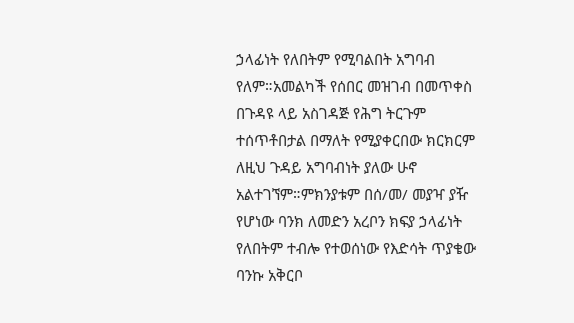ኃላፊነት የለበትም የሚባልበት አግባብ የለም።አመልካች የሰበር መዝገብ በመጥቀስ በጉዳዩ ላይ አስገዳጅ የሕግ ትርጉም ተሰጥቶበታል በማለት የሚያቀርበው ክርክርም ለዚህ ጉዳይ አግባብነት ያለው ሁኖ አልተገኘም።ምክንያቱም በሰ/መ/ መያዣ ያዥ የሆነው ባንክ ለመድን አረቦን ክፍያ ኃላፊነት የለበትም ተብሎ የተወሰነው የእድሳት ጥያቄው ባንኩ አቅርቦ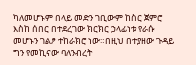ካለመሆኑም በላይ መድን ገቢውም ከስር ጀምሮ እስከ ሰበር በተደረገው ክርክር ኃላፊነቱ የራሱ መሆኑን ገልፆ ተከራክሮ ነው።በዚህ በተያዘው ጉዳይ ግን የመኪናው ባለንብረት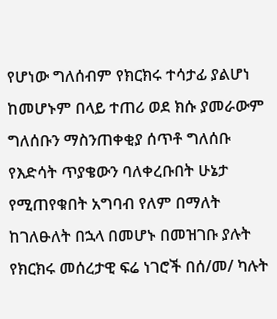የሆነው ግለሰብም የክርክሩ ተሳታፊ ያልሆነ ከመሆኑም በላይ ተጠሪ ወደ ክሱ ያመራውም ግለሰቡን ማስንጠቀቂያ ሰጥቶ ግለሰቡ የእድሳት ጥያቄውን ባለቀረቡበት ሁኔታ የሚጠየቁበት አግባብ የለም በማለት ከገለፁለት በኋላ በመሆኑ በመዝገቡ ያሉት የክርክሩ መሰረታዊ ፍሬ ነገሮች በሰ/መ/ ካሉት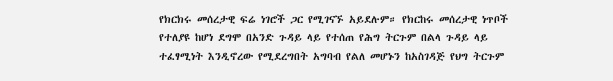የክርክሩ መሰረታዊ ፍሬ ነገሮች ጋር የሚገናኙ አይደሉም። የክርከሩ መሰረታዊ ነጥቦች የተለያዩ ከሆነ ደግሞ በአንድ ጉዳይ ላይ የተሰጠ የሕግ ትርጉም በልላ ጉዳይ ላይ ተፈፃሚነት እንዲኖረው የሚደረግበት አግባብ የልለ መሆኑን ከአስገዳጅ የህግ ትርጉም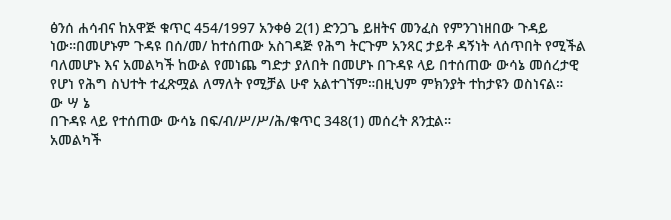ፅንሰ ሐሳብና ከአዋጅ ቁጥር 454/1997 አንቀፅ 2(1) ድንጋጌ ይዘትና መንፈስ የምንገነዘበው ጉዳይ ነው።በመሆኑም ጉዳዩ በሰ/መ/ ከተሰጠው አስገዳጅ የሕግ ትርጉም አንጻር ታይቶ ዳኝነት ላሰጥበት የሚችል ባለመሆኑ እና አመልካች ከውል የመነጨ ግድታ ያለበት በመሆኑ በጉዳዩ ላይ በተሰጠው ውሳኔ መሰረታዊ የሆነ የሕግ ስህተት ተፈጽሟል ለማለት የሚቻል ሁኖ አልተገኘም።በዚህም ምክንያት ተከታዩን ወስነናል።
ው ሣ ኔ
በጉዳዩ ላይ የተሰጠው ውሳኔ በፍ/ብ/ሥ/ሥ/ሕ/ቁጥር 348(1) መሰረት ጸንቷል።
አመልካች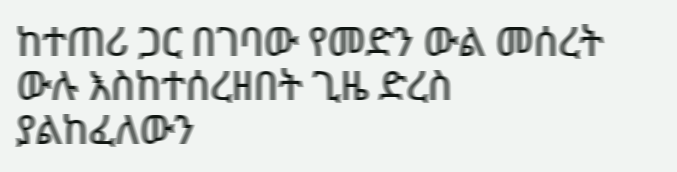ከተጠሪ ጋር በገባው የመድን ውል መሰረት ውሉ እስከተሰረዘበት ጊዜ ድረስ ያልከፈለውን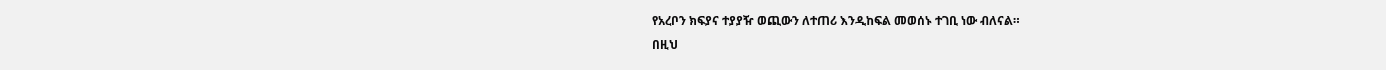የአረቦን ክፍያና ተያያዥ ወጪውን ለተጠሪ እንዲከፍል መወሰኑ ተገቢ ነው ብለናል።
በዚህ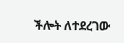ችሎት ለተደረገው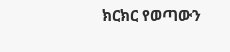ክርክር የወጣውን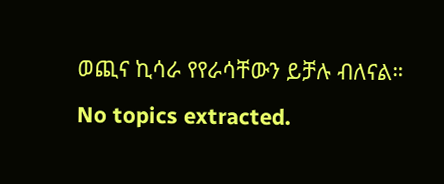ወጪና ኪሳራ የየራሳቸውን ይቻሉ ብለናል።
No topics extracted.